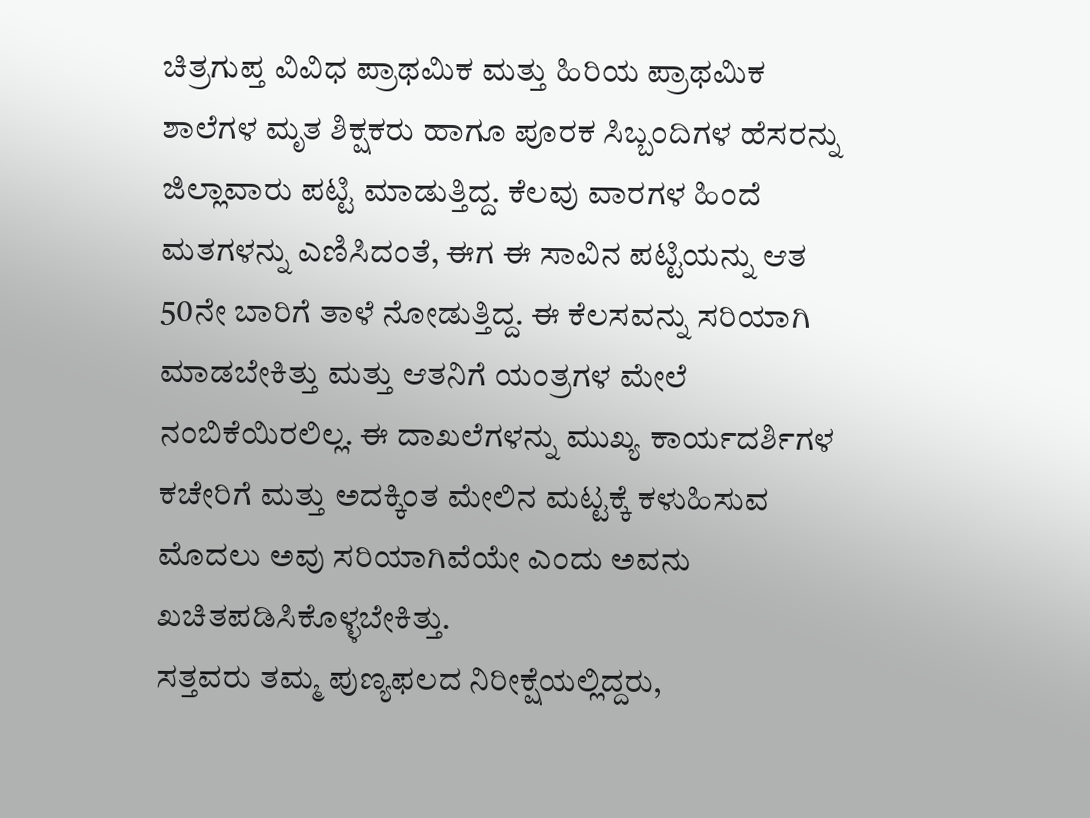ಚಿತ್ರಗುಪ್ತ ವಿವಿಧ ಪ್ರಾಥಮಿಕ ಮತ್ತು ಹಿರಿಯ ಪ್ರಾಥಮಿಕ ಶಾಲೆಗಳ ಮೃತ ಶಿಕ್ಷಕರು ಹಾಗೂ ಪೂರಕ ಸಿಬ್ಬಂದಿಗಳ ಹೆಸರನ್ನು ಜಿಲ್ಲಾವಾರು ಪಟ್ಟಿ ಮಾಡುತ್ತಿದ್ದ. ಕೆಲವು ವಾರಗಳ ಹಿಂದೆ ಮತಗಳನ್ನು ಎಣಿಸಿದಂತೆ, ಈಗ ಈ ಸಾವಿನ ಪಟ್ಟಿಯನ್ನು ಆತ 50ನೇ ಬಾರಿಗೆ ತಾಳೆ ನೋಡುತ್ತಿದ್ದ. ಈ ಕೆಲಸವನ್ನು ಸರಿಯಾಗಿ ಮಾಡಬೇಕಿತ್ತು ಮತ್ತು ಆತನಿಗೆ ಯಂತ್ರಗಳ ಮೇಲೆ ನಂಬಿಕೆಯಿರಲಿಲ್ಲ. ಈ ದಾಖಲೆಗಳನ್ನು ಮುಖ್ಯ ಕಾರ್ಯದರ್ಶಿಗಳ ಕಚೇರಿಗೆ ಮತ್ತು ಅದಕ್ಕಿಂತ ಮೇಲಿನ ಮಟ್ಟಕ್ಕೆ ಕಳುಹಿಸುವ ಮೊದಲು ಅವು ಸರಿಯಾಗಿವೆಯೇ ಎಂದು ಅವನು ಖಚಿತಪಡಿಸಿಕೊಳ್ಳಬೇಕಿತ್ತು.
ಸತ್ತವರು ತಮ್ಮ ಪುಣ್ಯಫಲದ ನಿರೀಕ್ಷೆಯಲ್ಲಿದ್ದರು,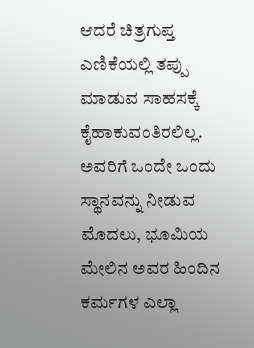ಆದರೆ ಚಿತ್ರಗುಪ್ತ ಎಣಿಕೆಯಲ್ಲಿ ತಪ್ಪು ಮಾಡುವ ಸಾಹಸಕ್ಕೆ ಕೈಹಾಕುವಂತಿರಲಿಲ್ಲ. ಅವರಿಗೆ ಒಂದೇ ಒಂದು ಸ್ಥಾನವನ್ನು ನೀಡುವ ಮೊದಲು, ಭೂಮಿಯ ಮೇಲಿನ ಅವರ ಹಿಂದಿನ ಕರ್ಮಗಳ ಎಲ್ಲಾ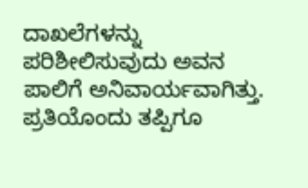ದಾಖಲೆಗಳನ್ನು ಪರಿಶೀಲಿಸುವುದು ಅವನ ಪಾಲಿಗೆ ಅನಿವಾರ್ಯವಾಗಿತ್ತು. ಪ್ರತಿಯೊಂದು ತಪ್ಪಿಗೂ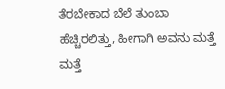ತೆರಬೇಕಾದ ಬೆಲೆ ತುಂಬಾ ಹೆಚ್ಚಿರಲಿತ್ತು, ಹೀಗಾಗಿ ಅವನು ಮತ್ತೆ ಮತ್ತೆ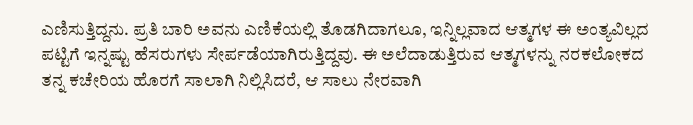ಎಣಿಸುತ್ತಿದ್ದನು. ಪ್ರತಿ ಬಾರಿ ಅವನು ಎಣಿಕೆಯಲ್ಲಿ ತೊಡಗಿದಾಗಲೂ, ಇನ್ನಿಲ್ಲವಾದ ಆತ್ಮಗಳ ಈ ಅಂತ್ಯವಿಲ್ಲದ ಪಟ್ಟಿಗೆ ಇನ್ನಷ್ಟು ಹೆಸರುಗಳು ಸೇರ್ಪಡೆಯಾಗಿರುತ್ತಿದ್ದವು. ಈ ಅಲೆದಾಡುತ್ತಿರುವ ಆತ್ಮಗಳನ್ನು ನರಕಲೋಕದ ತನ್ನ ಕಚೇರಿಯ ಹೊರಗೆ ಸಾಲಾಗಿ ನಿಲ್ಲಿಸಿದರೆ, ಆ ಸಾಲು ನೇರವಾಗಿ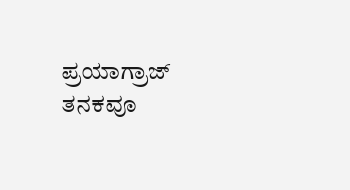ಪ್ರಯಾಗ್ರಾಜ್ ತನಕವೂ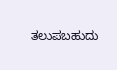ತಲುಪಬಹುದು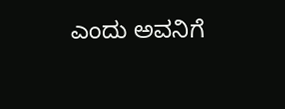ಎಂದು ಅವನಿಗೆ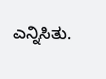ಎನ್ನಿಸಿತು.